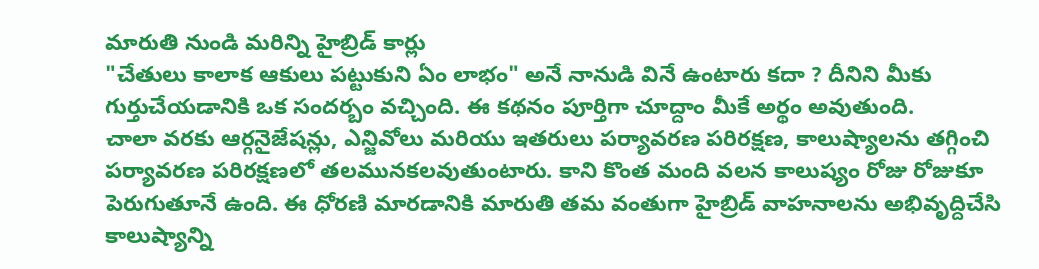మారుతి నుండి మరిన్ని హైబ్రిడ్ కార్లు
"చేతులు కాలాక ఆకులు పట్టుకుని ఏం లాభం" అనే నానుడి వినే ఉంటారు కదా ? దీనిని మీకు గుర్తుచేయడానికి ఒక సందర్బం వచ్చింది. ఈ కథనం పూర్తిగా చూద్దాం మీకే అర్థం అవుతుంది.
చాలా వరకు ఆర్గనైజేషన్లు, ఎన్జివోలు మరియు ఇతరులు పర్యావరణ పరిరక్షణ, కాలుష్యాలను తగ్గించి పర్యావరణ పరిరక్షణలో తలమునకలవుతుంటారు. కాని కొంత మంది వలన కాలుష్యం రోజు రోజుకూ పెరుగుతూనే ఉంది. ఈ ధోరణి మారడానికి మారుతి తమ వంతుగా హైబ్రిడ్ వాహనాలను అభివృద్దిచేసి కాలుష్యాన్ని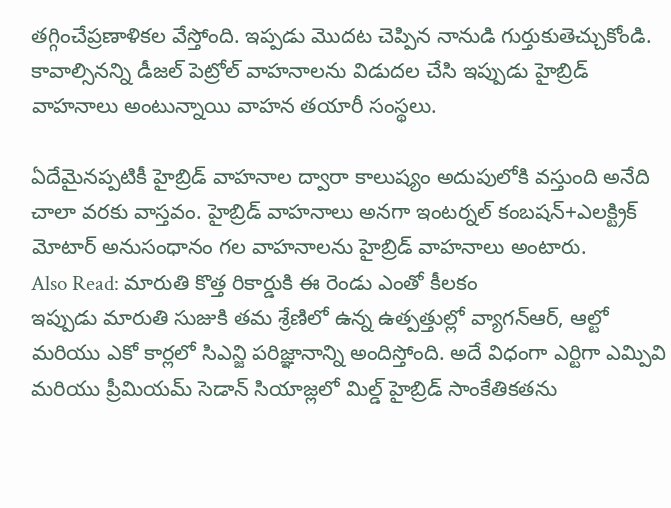తగ్గించేప్రణాళికల వేస్తోంది. ఇప్పడు మొదట చెప్పిన నానుడి గుర్తుకుతెచ్చుకోండి. కావాల్సినన్ని డీజల్ పెట్రోల్ వాహనాలను విడుదల చేసి ఇప్పుడు హైబ్రిడ్ వాహనాలు అంటున్నాయి వాహన తయారీ సంస్థలు.

ఏదేమైనప్పటికీ హైబ్రిడ్ వాహనాల ద్వారా కాలుష్యం అదుపులోకి వస్తుంది అనేది చాలా వరకు వాస్తవం. హైబ్రిడ్ వాహనాలు అనగా ఇంటర్నల్ కంబషన్+ఎలక్ట్రిక్ మోటార్ అనుసంధానం గల వాహనాలను హైబ్రిడ్ వాహనాలు అంటారు.
Also Read: మారుతి కొత్త రికార్డుకి ఈ రెండు ఎంతో కీలకం
ఇప్పుడు మారుతి సుజుకి తమ శ్రేణిలో ఉన్న ఉత్పత్తుల్లో వ్యాగన్ఆర్, ఆల్టో మరియు ఎకో కార్లలో సిఎన్జి పరిజ్ఞానాన్ని అందిస్తోంది. అదే విధంగా ఎర్టిగా ఎమ్పివి మరియు ప్రీమియమ్ సెడాన్ సియాజ్లలో మిల్డ్ హైబ్రిడ్ సాంకేతికతను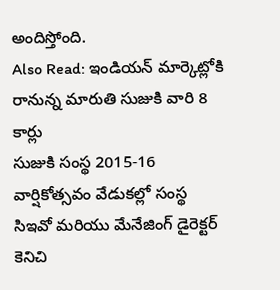అందిస్తోంది.
Also Read: ఇండియన్ మార్కెట్లోకి రానున్న మారుతి సుజుకి వారి 8 కార్లు
సుజుకి సంస్థ 2015-16 వార్షికోత్సవం వేడుకల్లో సంస్థ సిఇవో మరియు మేనేజింగ్ డైరెక్టర్ కెనిచి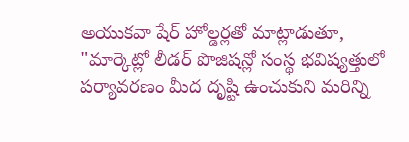అయుకవా షేర్ హోల్డర్లతో మాట్లాడుతూ, "మార్కెట్లో లీడర్ పొజిషన్లో సంస్థ భవిష్యత్తులో పర్యావరణం మీద దృష్టి ఉంచుకుని మరిన్ని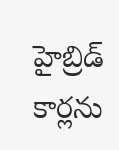హైబ్రిడ్ కార్లను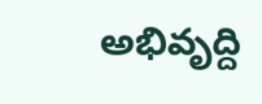అభివృద్ది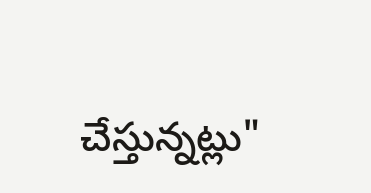చేస్తున్నట్లు"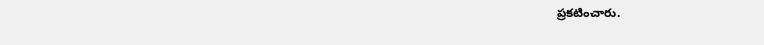ప్రకటించారు.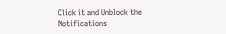Click it and Unblock the Notifications